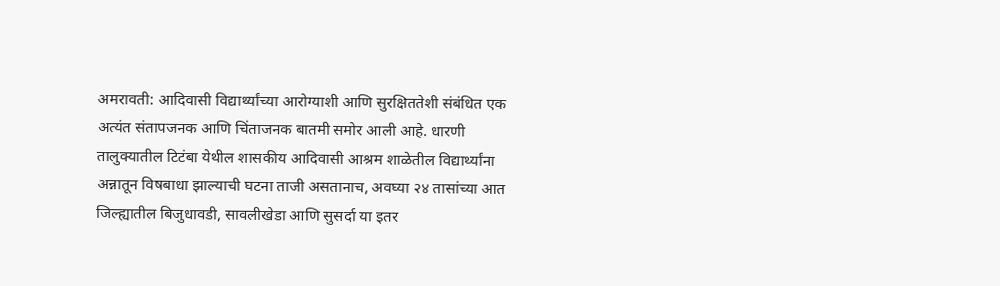अमरावती: आदिवासी विद्यार्थ्यांच्या आरोग्याशी आणि सुरक्षिततेशी संबंधित एक अत्यंत संतापजनक आणि चिंताजनक बातमी समोर आली आहे. धारणी तालुक्यातील टिटंबा येथील शासकीय आदिवासी आश्रम शाळेतील विद्यार्थ्यांना अन्नातून विषबाधा झाल्याची घटना ताजी असतानाच, अवघ्या २४ तासांच्या आत जिल्ह्यातील बिजुधावडी, सावलीखेडा आणि सुसर्दा या इतर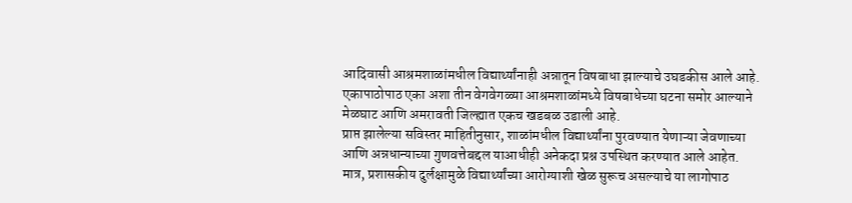आदिवासी आश्रमशाळांमधील विद्यार्थ्यांनाही अन्नातून विषबाधा झाल्याचे उघडकीस आले आहे. एकापाठोपाठ एका अशा तीन वेगवेगळ्या आश्रमशाळांमध्ये विषबाधेच्या घटना समोर आल्याने मेळघाट आणि अमरावती जिल्ह्यात एकच खडबळ उडाली आहे.
प्राप्त झालेल्या सविस्तर माहितीनुसार, शाळांमधील विद्यार्थ्यांना पुरवण्यात येणाऱ्या जेवणाच्या आणि अन्नधान्याच्या गुणवत्तेबद्दल याआधीही अनेकदा प्रश्न उपस्थित करण्यात आले आहेत. मात्र, प्रशासकीय दुर्लक्षामुळे विद्यार्थ्यांच्या आरोग्याशी खेळ सुरूच असल्याचे या लागोपाठ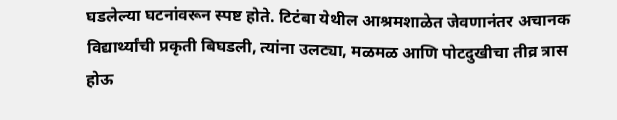घडलेल्या घटनांवरून स्पष्ट होते. टिटंबा येथील आश्रमशाळेत जेवणानंतर अचानक विद्यार्थ्यांची प्रकृती बिघडली, त्यांना उलट्या, मळमळ आणि पोटदुखीचा तीव्र त्रास होऊ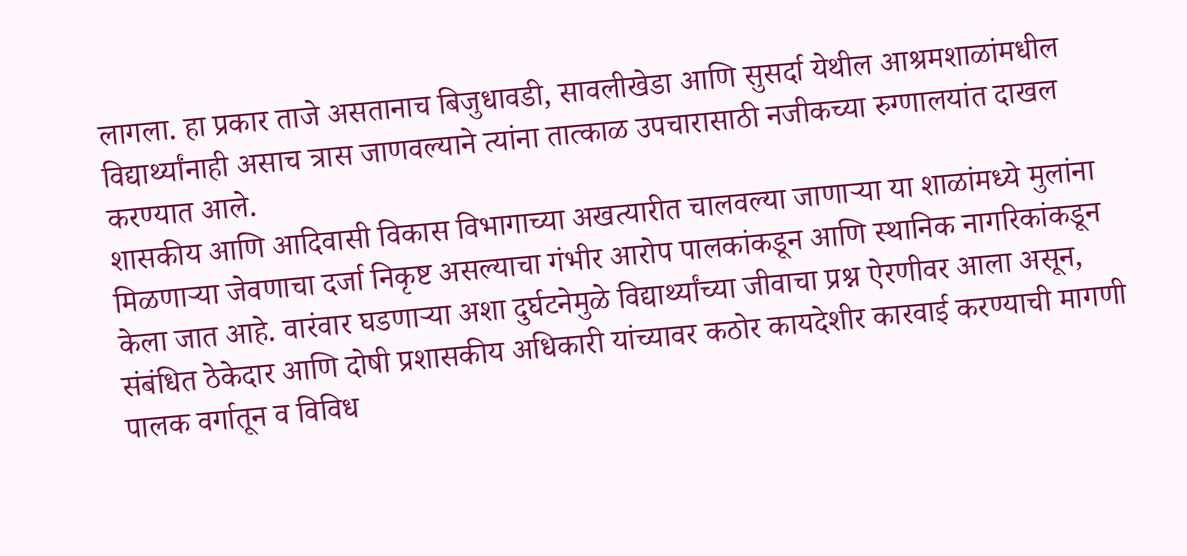लागला. हा प्रकार ताजे असतानाच बिजुधावडी, सावलीखेडा आणि सुसर्दा येथील आश्रमशाळांमधील विद्यार्थ्यांनाही असाच त्रास जाणवल्याने त्यांना तात्काळ उपचारासाठी नजीकच्या रुग्णालयांत दाखल करण्यात आले.
शासकीय आणि आदिवासी विकास विभागाच्या अखत्यारीत चालवल्या जाणाऱ्या या शाळांमध्ये मुलांना मिळणाऱ्या जेवणाचा दर्जा निकृष्ट असल्याचा गंभीर आरोप पालकांकडून आणि स्थानिक नागरिकांकडून केला जात आहे. वारंवार घडणाऱ्या अशा दुर्घटनेमुळे विद्यार्थ्यांच्या जीवाचा प्रश्न ऐरणीवर आला असून, संबंधित ठेकेदार आणि दोषी प्रशासकीय अधिकारी यांच्यावर कठोर कायदेशीर कारवाई करण्याची मागणी पालक वर्गातून व विविध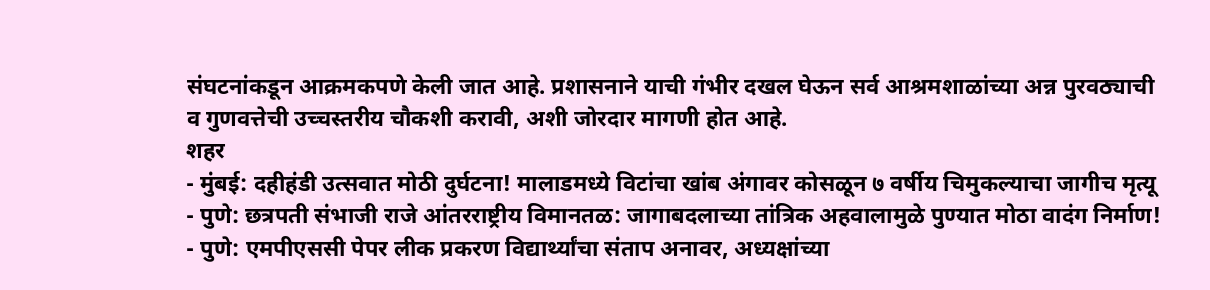संघटनांकडून आक्रमकपणे केली जात आहे. प्रशासनाने याची गंभीर दखल घेऊन सर्व आश्रमशाळांच्या अन्न पुरवठ्याची व गुणवत्तेची उच्चस्तरीय चौकशी करावी, अशी जोरदार मागणी होत आहे.
शहर
- मुंबई: दहीहंडी उत्सवात मोठी दुर्घटना! मालाडमध्ये विटांचा खांब अंगावर कोसळून ७ वर्षीय चिमुकल्याचा जागीच मृत्यू
- पुणे: छत्रपती संभाजी राजे आंतरराष्ट्रीय विमानतळ: जागाबदलाच्या तांत्रिक अहवालामुळे पुण्यात मोठा वादंग निर्माण!
- पुणे: एमपीएससी पेपर लीक प्रकरण विद्यार्थ्यांचा संताप अनावर, अध्यक्षांच्या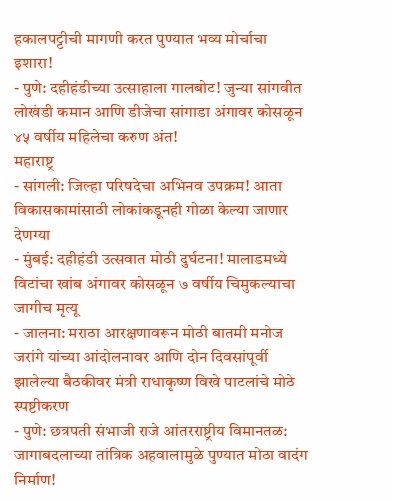हकालपट्टीची मागणी करत पुण्यात भव्य मोर्चाचा इशारा!
- पुणे: दहीहंडीच्या उत्साहाला गालबोट! जुन्या सांगवीत लोखंडी कमान आणि डीजेचा सांगाडा अंगावर कोसळून ४५ वर्षीय महिलेचा करुण अंत!
महाराष्ट्र
- सांगली: जिल्हा परिषदेचा अभिनव उपक्रम! आता विकासकामांसाठी लोकांकडूनही गोळा केल्या जाणार देणग्या
- मुंबई: दहीहंडी उत्सवात मोठी दुर्घटना! मालाडमध्ये विटांचा खांब अंगावर कोसळून ७ वर्षीय चिमुकल्याचा जागीच मृत्यू
- जालना: मराठा आरक्षणावरून मोठी बातमी मनोज जरांगे यांच्या आंदोलनावर आणि दोन दिवसांपूर्वी झालेल्या बैठकीवर मंत्री राधाकृष्ण विखे पाटलांचे मोठे स्पष्टीकरण
- पुणे: छत्रपती संभाजी राजे आंतरराष्ट्रीय विमानतळ: जागाबदलाच्या तांत्रिक अहवालामुळे पुण्यात मोठा वादंग निर्माण!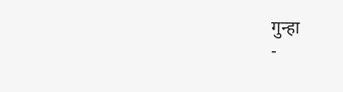गुन्हा
-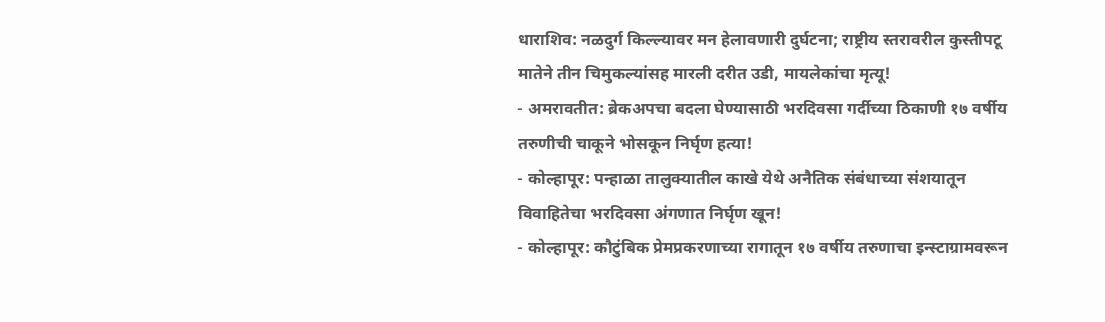धाराशिव: नळदुर्ग किल्ल्यावर मन हेलावणारी दुर्घटना; राष्ट्रीय स्तरावरील कुस्तीपटू मातेने तीन चिमुकल्यांसह मारली दरीत उडी, मायलेकांचा मृत्यू!
- अमरावतीत: ब्रेकअपचा बदला घेण्यासाठी भरदिवसा गर्दीच्या ठिकाणी १७ वर्षीय तरुणीची चाकूने भोसकून निर्घृण हत्या!
- कोल्हापूर: पन्हाळा तालुक्यातील काखे येथे अनैतिक संबंधाच्या संशयातून विवाहितेचा भरदिवसा अंगणात निर्घृण खून!
- कोल्हापूर: कौटुंबिक प्रेमप्रकरणाच्या रागातून १७ वर्षीय तरुणाचा इन्स्टाग्रामवरून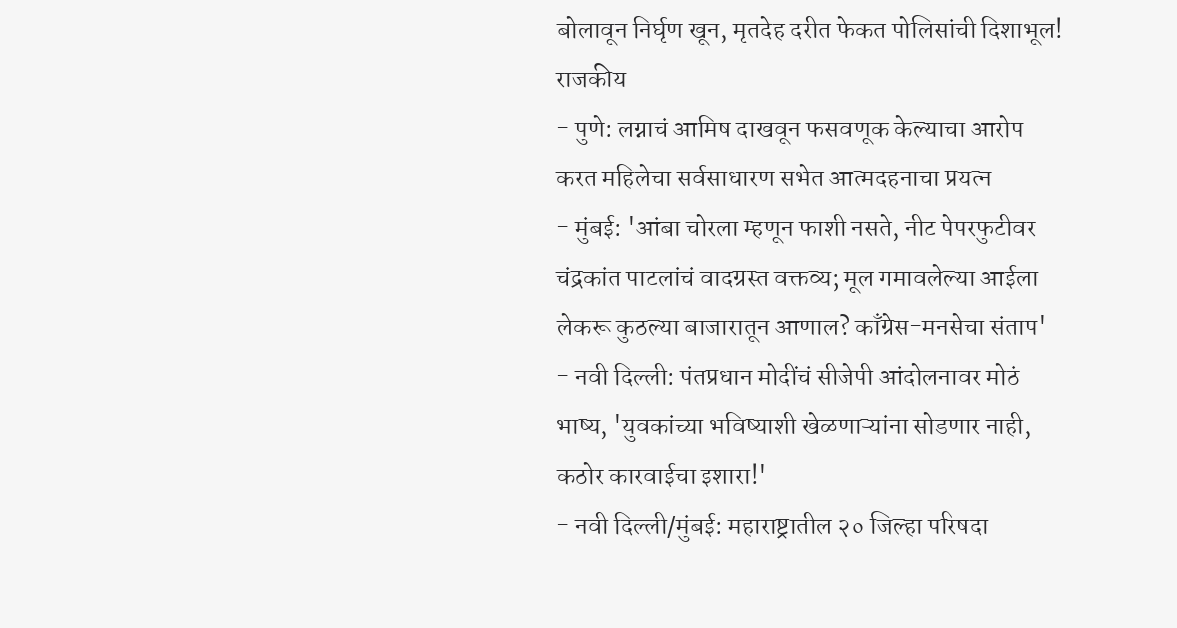बोलावून निर्घृण खून, मृतदेह दरीत फेकत पोलिसांची दिशाभूल!
राजकीय
- पुणे: लग्नाचं आमिष दाखवून फसवणूक केल्याचा आरोप करत महिलेचा सर्वसाधारण सभेत आत्मदहनाचा प्रयत्न
- मुंबई: 'आंबा चोरला म्हणून फाशी नसते, नीट पेपरफुटीवर चंद्रकांत पाटलांचं वादग्रस्त वक्तव्य; मूल गमावलेल्या आईला लेकरू कुठल्या बाजारातून आणाल? काँग्रेस-मनसेचा संताप'
- नवी दिल्ली: पंतप्रधान मोदींचं सीजेपी आंदोलनावर मोठं भाष्य, 'युवकांच्या भविष्याशी खेळणाऱ्यांना सोडणार नाही, कठोर कारवाईचा इशारा!'
- नवी दिल्ली/मुंबई: महाराष्ट्रातील २० जिल्हा परिषदा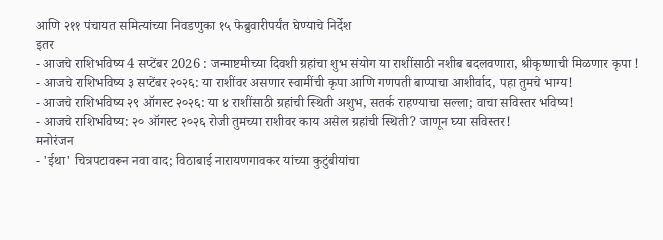आणि २११ पंचायत समित्यांच्या निवडणुका १५ फेब्रुवारीपर्यंत घेण्याचे निर्देश
इतर
- आजचे राशिभविष्य 4 सप्टेंबर 2026 : जन्माष्टमीच्या दिवशी ग्रहांचा शुभ संयोग या राशींसाठी नशीब बदलवणारा, श्रीकृष्णाची मिळणार कृपा !
- आजचे राशिभविष्य ३ सप्टेंबर २०२६: या राशींवर असणार स्वामींची कृपा आणि गणपती बाप्पाचा आशीर्वाद, पहा तुमचे भाग्य!
- आजचे राशिभविष्य २९ ऑगस्ट २०२६: या ४ राशींसाठी ग्रहांची स्थिती अशुभ, सतर्क राहण्याचा सल्ला; वाचा सविस्तर भविष्य!
- आजचे राशिभविष्य: २० ऑगस्ट २०२६ रोजी तुमच्या राशीवर काय असेल ग्रहांची स्थिती? जाणून घ्या सविस्तर!
मनोरंजन
- 'ईथा' चित्रपटावरून नवा वाद; विठाबाई नारायणगावकर यांच्या कुटुंबीयांचा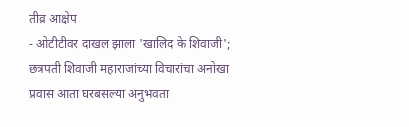तीव्र आक्षेप
- ओटीटीवर दाखल झाला 'खालिद के शिवाजी'; छत्रपती शिवाजी महाराजांच्या विचारांचा अनोखा प्रवास आता घरबसल्या अनुभवता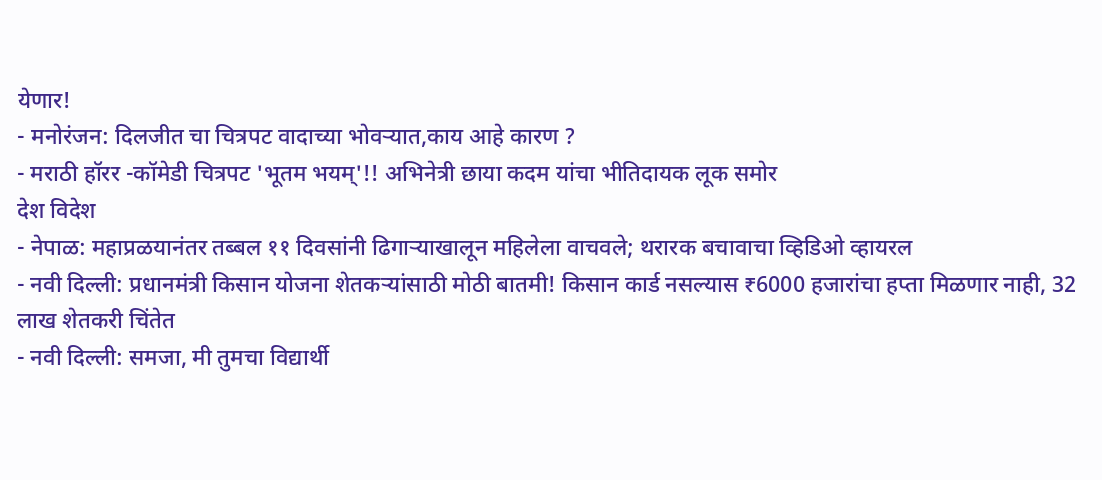येणार!
- मनोरंजन: दिलजीत चा चित्रपट वादाच्या भोवऱ्यात,काय आहे कारण ?
- मराठी हॉरर -कॉमेडी चित्रपट 'भूतम भयम्'!! अभिनेत्री छाया कदम यांचा भीतिदायक लूक समोर
देश विदेश
- नेपाळ: महाप्रळयानंतर तब्बल ११ दिवसांनी ढिगाऱ्याखालून महिलेला वाचवले; थरारक बचावाचा व्हिडिओ व्हायरल
- नवी दिल्ली: प्रधानमंत्री किसान योजना शेतकऱ्यांसाठी मोठी बातमी! किसान कार्ड नसल्यास ₹6000 हजारांचा हप्ता मिळणार नाही, 32 लाख शेतकरी चिंतेत
- नवी दिल्ली: समजा, मी तुमचा विद्यार्थी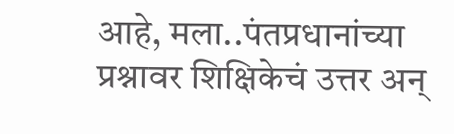आहे, मला..पंतप्रधानांच्या प्रश्नावर शिक्षिकेचं उत्तर अन्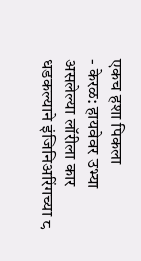एकच हशा पिकला
- केरळ: हायवेवर उभ्या असलेल्या लॉरीला कार धडकल्याने इंजिनिअरिंगच्या ८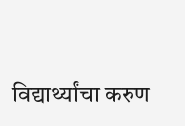विद्यार्थ्यांचा करुण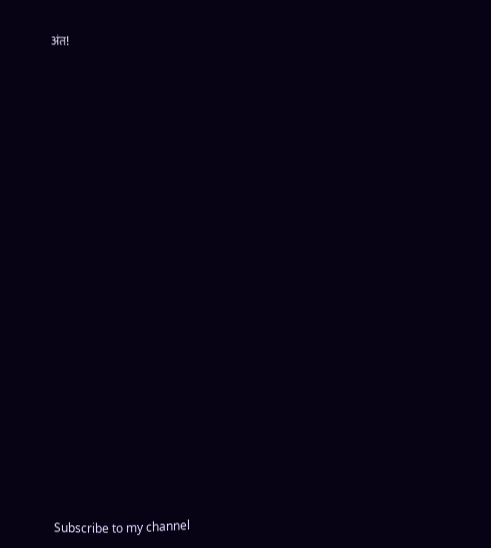अंत!



























Subscribe to my channel